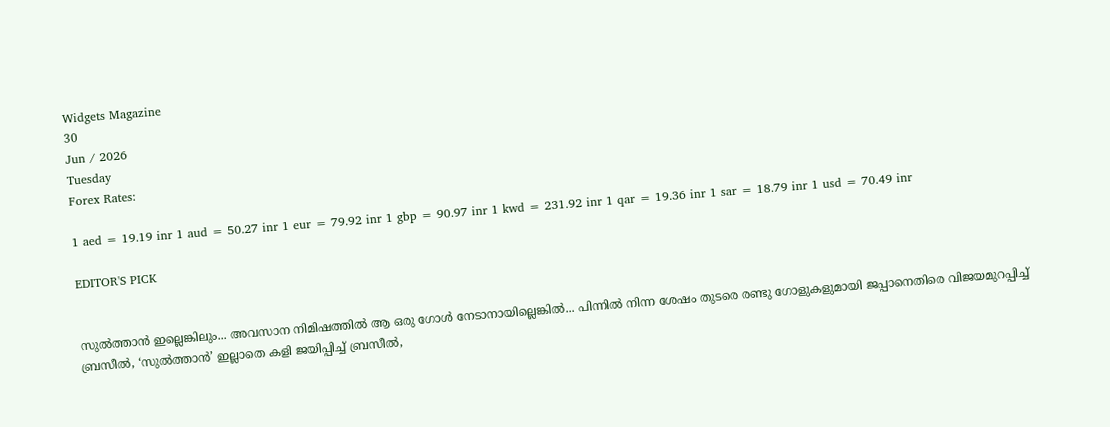Widgets Magazine
30
Jun / 2026
Tuesday
Forex Rates:

1 aed = 19.19 inr 1 aud = 50.27 inr 1 eur = 79.92 inr 1 gbp = 90.97 inr 1 kwd = 231.92 inr 1 qar = 19.36 inr 1 sar = 18.79 inr 1 usd = 70.49 inr

EDITOR'S PICK


സുൽത്താൻ ഇല്ലെങ്കിലും... അവസാന നിമിഷത്തിൽ ആ ഒരു ഗോൾ നേടാനായില്ലെങ്കിൽ... പിന്നിൽ നിന്ന ശേഷം തുടരെ രണ്ടു ഗോളുകളുമായി ജപ്പാനെതിരെ വിജയമുറപ്പിച്ച് ബ്രസീൽ, ‘സുൽത്താൻ’ ഇല്ലാതെ കളി ജയിപ്പിച്ച് ബ്രസീൽ,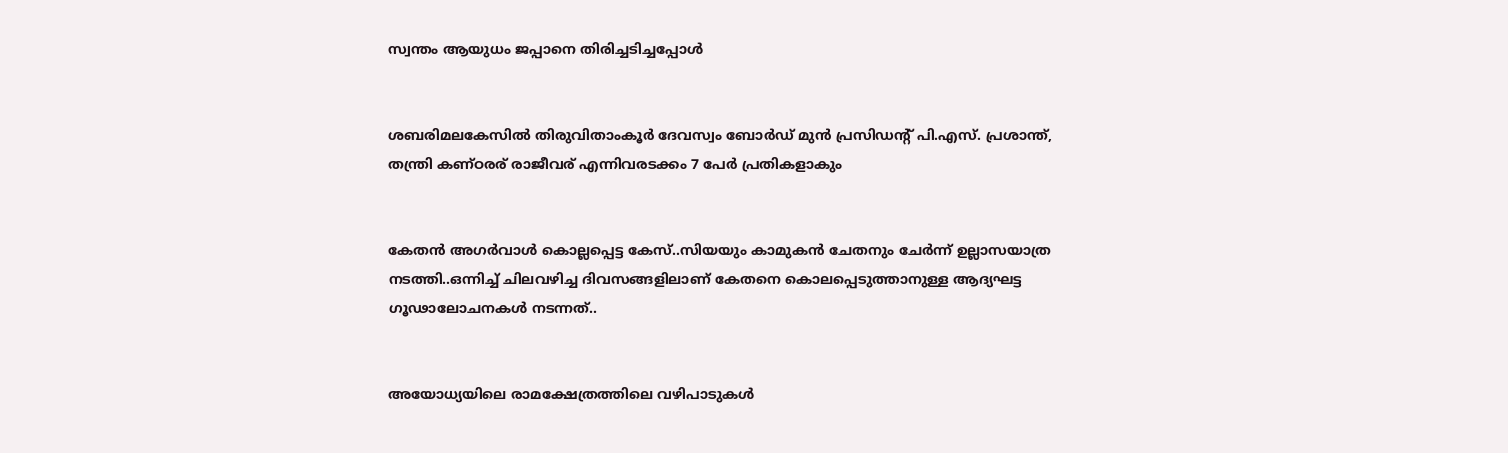സ്വന്തം ആയുധം ജപ്പാനെ തിരിച്ചടിച്ചപ്പോൾ


ശബരിമലകേസിൽ തിരുവിതാംകൂർ ദേവസ്വം ബോർഡ് മുൻ പ്രസിഡന്റ് പി.എസ്. പ്രശാന്ത്, തന്ത്രി കണ്ഠരര് രാജീവര് എന്നിവരടക്കം 7 പേർ പ്രതികളാകും


കേതന്‍ അഗര്‍വാള്‍ കൊല്ലപ്പെട്ട കേസ്..സിയയും കാമുകന്‍ ചേതനും ചേർന്ന് ഉല്ലാസയാത്ര നടത്തി..ഒന്നിച്ച് ചിലവഴിച്ച ദിവസങ്ങളിലാണ് കേതനെ കൊലപ്പെടുത്താനുള്ള ആദ്യഘട്ട ഗൂഢാലോചനകള്‍ നടന്നത്..


അയോധ്യയിലെ രാമക്ഷേത്രത്തിലെ വഴിപാടുകൾ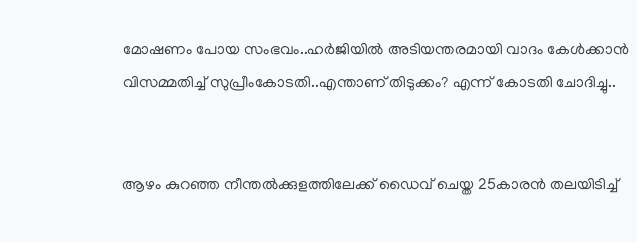മോഷണം പോയ സംഭവം..ഹർജിയിൽ അടിയന്തരമായി വാദം കേൾക്കാൻ വിസമ്മതിച്ച് സുപ്രീംകോടതി..എന്താണ് തിടുക്കം? എന്ന് കോടതി ചോദിച്ചു..


ആഴം കുറഞ്ഞ നീന്തല്‍ക്കുളത്തിലേക്ക് ഡൈവ് ചെയ്ത 25കാരന്‍ തലയിടിച്ച്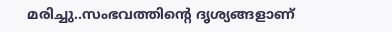മരിച്ചു..സംഭവത്തിന്റെ ദൃശ്യങ്ങളാണ്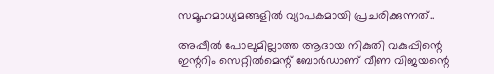സമൂഹമാധ്യമങ്ങളില്‍ വ്യാപകമായി പ്രചരിക്കുന്നത്..

അപ്പീല്‍ പോലുമില്ലാത്ത ആദായ നികുതി വകുപ്പിന്റെ ഇന്ററിം സെറ്റില്‍മെന്റ് ബോര്‍ഡാണ് വീണ വിജയന്റെ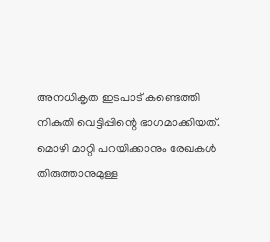അനധികൃത ഇടപാട് കണ്ടെത്തി നികുതി വെട്ടിപ്പിന്റെ ഭാഗമാക്കിയത്. മൊഴി മാറ്റി പറയിക്കാനും രേഖകള്‍ തിരുത്താനുമുള്ള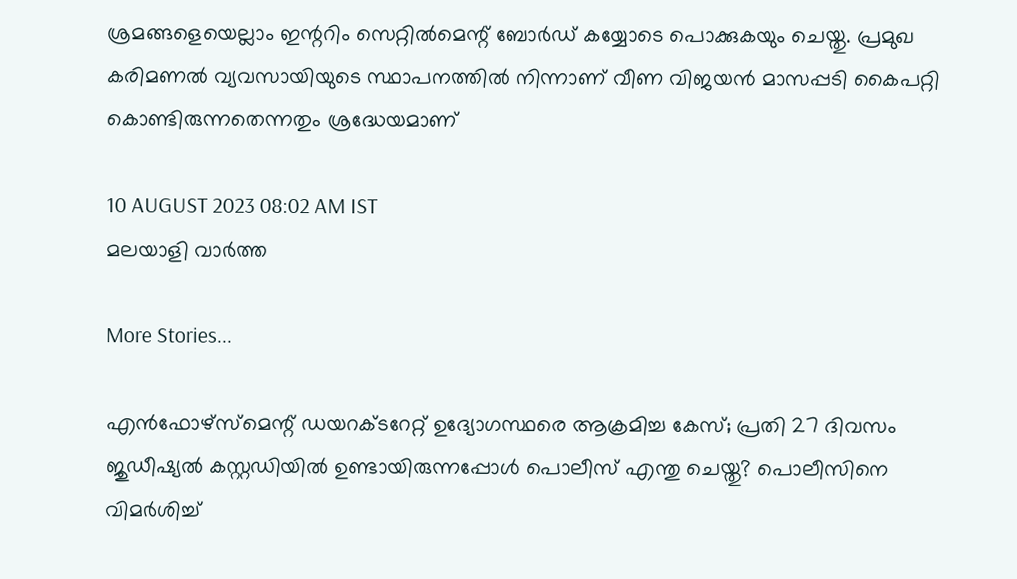ശ്രമങ്ങളെയെല്ലാം ഇന്ററിം സെറ്റില്‍മെന്റ് ബോര്‍ഡ് കയ്യോടെ പൊക്കുകയും ചെയ്തു. പ്രമുഖ കരിമണല്‍ വ്യവസായിയുടെ സ്ഥാപനത്തില്‍ നിന്നാണ് വീണ വിജയന്‍ മാസപ്പടി കൈപറ്റി കൊണ്ടിരുന്നതെന്നതും ശ്രദ്ധേയമാണ്

10 AUGUST 2023 08:02 AM IST
മലയാളി വാര്‍ത്ത

More Stories...

എൻഫോഴ്സ്മെന്റ് ഡയറക്ടറേറ്റ് ഉദ്യോഗസ്ഥരെ ആക്രമിച്ച കേസ്; പ്രതി 27 ദിവസം ജുഡീഷ്യൽ കസ്റ്റഡിയിൽ ഉണ്ടായിരുന്നപ്പോൾ പൊലീസ് എന്തു ചെയ്തു? പൊലീസിനെ വിമർശിച്ച്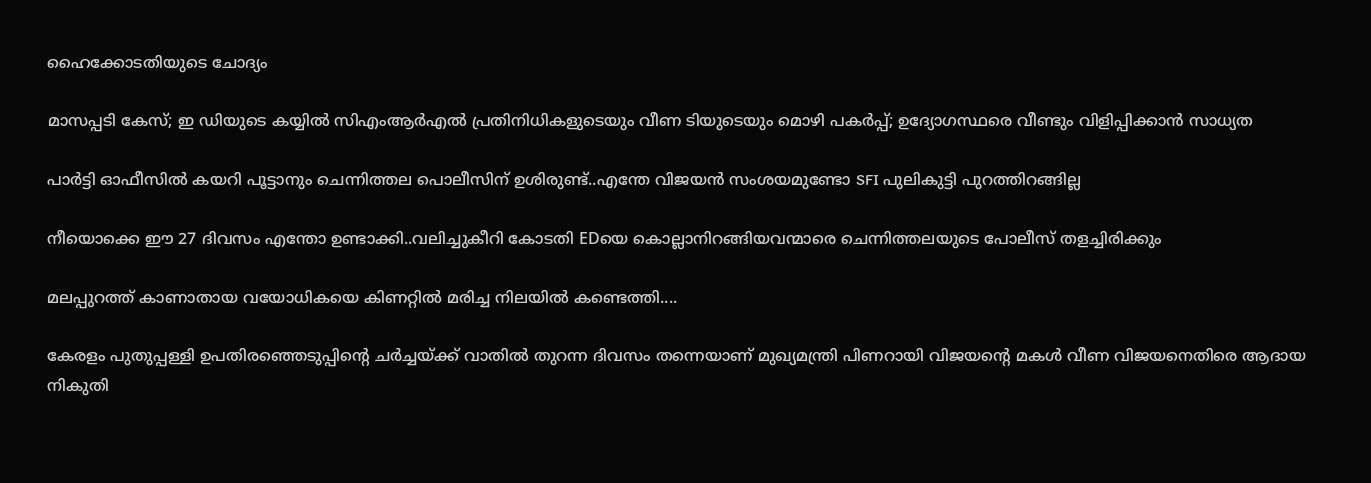ഹൈക്കോടതിയുടെ ചോദ്യം

മാസപ്പടി കേസ്; ഇ ഡിയുടെ കയ്യിൽ സിഎംആർഎൽ പ്രതിനിധികളുടെയും വീണ ടിയുടെയും മൊഴി പകർപ്പ്; ഉദ്യോഗസ്ഥരെ വീണ്ടും വിളിപ്പിക്കാൻ സാധ്യത

പാർട്ടി ഓഫീസിൽ കയറി പൂട്ടാനും ചെന്നിത്തല പൊലീസിന് ഉശിരുണ്ട്..എന്തേ വിജയൻ സംശയമുണ്ടോ SFI പുലികുട്ടി പുറത്തിറങ്ങില്ല

നീയൊക്കെ ഈ 27 ദിവസം എന്തോ ഉണ്ടാക്കി..വലിച്ചുകീറി കോടതി EDയെ കൊല്ലാനിറങ്ങിയവന്മാരെ ചെന്നിത്തലയുടെ പോലീസ് തളച്ചിരിക്കും

മലപ്പുറത്ത് കാണാതായ വയോധികയെ കിണറ്റിൽ മരിച്ച നിലയിൽ കണ്ടെത്തി....

കേരളം പുതുപ്പള്ളി ഉപതിരഞ്ഞെടുപ്പിന്റെ ചര്‍ച്ചയ്ക്ക് വാതില്‍ തുറന്ന ദിവസം തന്നെയാണ് മുഖ്യമന്ത്രി പിണറായി വിജയന്റെ മകള്‍ വീണ വിജയനെതിരെ ആദായ നികുതി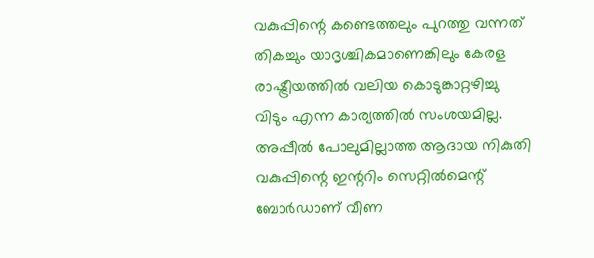വകുപ്പിന്റെ കണ്ടെത്തലും പുറത്തു വന്നത് തികച്ചും യാദൃശ്ചികമാണെങ്കിലും കേരള രാഷ്ട്രീയത്തില്‍ വലിയ കൊടുങ്കാറ്റഴിച്ചു വിടും എന്ന കാര്യത്തില്‍ സംശയമില്ല. അപ്പീല്‍ പോലുമില്ലാത്ത ആദായ നികുതി വകുപ്പിന്റെ ഇന്ററിം സെറ്റില്‍മെന്റ് ബോര്‍ഡാണ് വീണ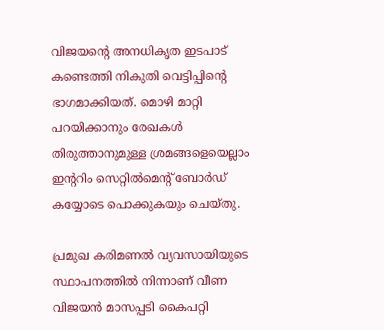വിജയന്റെ അനധികൃത ഇടപാട് കണ്ടെത്തി നികുതി വെട്ടിപ്പിന്റെ ഭാഗമാക്കിയത്. മൊഴി മാറ്റി പറയിക്കാനും രേഖകള്‍ തിരുത്താനുമുള്ള ശ്രമങ്ങളെയെല്ലാം ഇന്ററിം സെറ്റില്‍മെന്റ് ബോര്‍ഡ് കയ്യോടെ പൊക്കുകയും ചെയ്തു.

പ്രമുഖ കരിമണല്‍ വ്യവസായിയുടെ സ്ഥാപനത്തില്‍ നിന്നാണ് വീണ വിജയന്‍ മാസപ്പടി കൈപറ്റി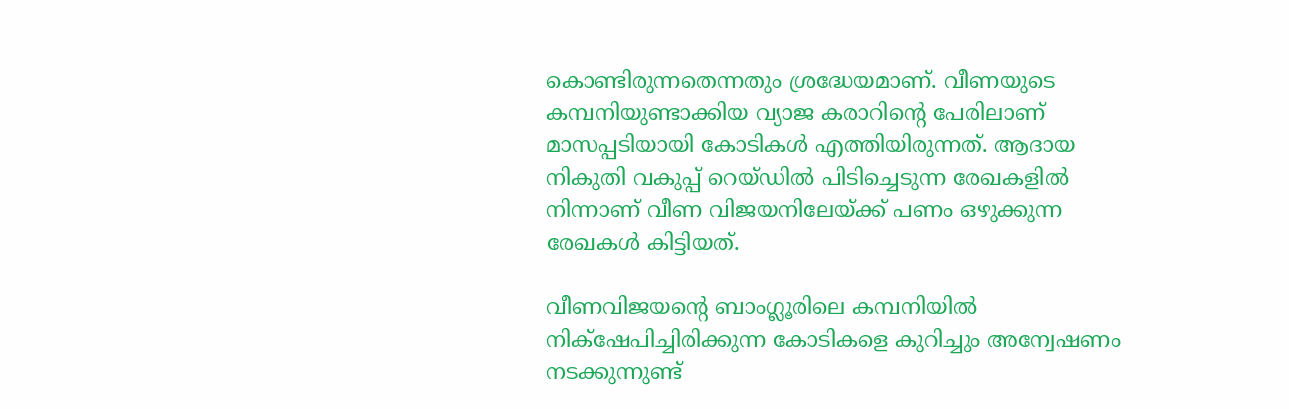കൊണ്ടിരുന്നതെന്നതും ശ്രദ്ധേയമാണ്. വീണയുടെ കമ്പനിയുണ്ടാക്കിയ വ്യാജ കരാറിന്റെ പേരിലാണ് മാസപ്പടിയായി കോടികള്‍ എത്തിയിരുന്നത്. ആദായ നികുതി വകുപ്പ് റെയ്ഡില്‍ പിടിച്ചെടുന്ന രേഖകളില്‍ നിന്നാണ് വീണ വിജയനിലേയ്ക്ക് പണം ഒഴുക്കുന്ന രേഖകള്‍ കിട്ടിയത്.

വീണവിജയന്റെ ബാംഗ്ലൂരിലെ കമ്പനിയില്‍ നിക്‌ഷേപിച്ചിരിക്കുന്ന കോടികളെ കുറിച്ചും അന്വേഷണം നടക്കുന്നുണ്ട്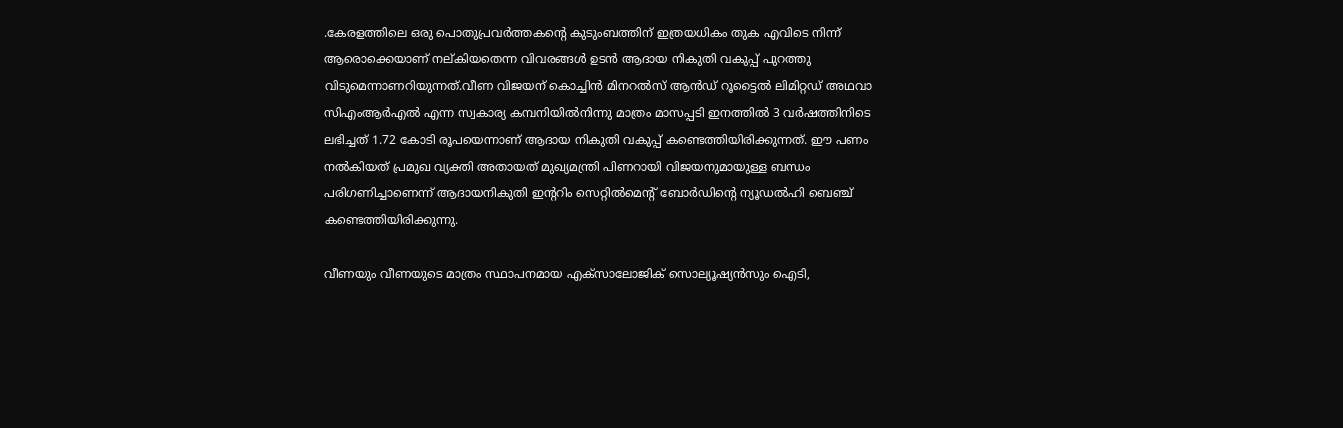.കേരളത്തിലെ ഒരു പൊതുപ്രവര്‍ത്തകന്റെ കുടുംബത്തിന് ഇത്രയധികം തുക എവിടെ നിന്ന് ആരൊക്കെയാണ് നല്കിയതെന്ന വിവരങ്ങള്‍ ഉടന്‍ ആദായ നികുതി വകുപ്പ് പുറത്തു വിടുമെന്നാണറിയുന്നത്.വീണ വിജയന് കൊച്ചിന്‍ മിനറല്‍സ് ആന്‍ഡ് റൂട്ടൈല്‍ ലിമിറ്റഡ് അഥവാ സിഎംആര്‍എല്‍ എന്ന സ്വകാര്യ കമ്പനിയില്‍നിന്നു മാത്രം മാസപ്പടി ഇനത്തില്‍ 3 വര്‍ഷത്തിനിടെ ലഭിച്ചത് 1.72 കോടി രൂപയെന്നാണ് ആദായ നികുതി വകുപ്പ് കണ്ടെത്തിയിരിക്കുന്നത്. ഈ പണം നല്‍കിയത് പ്രമുഖ വ്യക്തി അതായത് മുഖ്യമന്ത്രി പിണറായി വിജയനുമായുള്ള ബന്ധം പരിഗണിച്ചാണെന്ന് ആദായനികുതി ഇന്ററിം സെറ്റില്‍മെന്റ് ബോര്‍ഡിന്റെ ന്യൂഡല്‍ഹി ബെഞ്ച് കണ്ടെത്തിയിരിക്കുന്നു.

വീണയും വീണയുടെ മാത്രം സ്ഥാപനമായ എക്‌സാലോജിക് സൊല്യൂഷ്യന്‍സും ഐടി,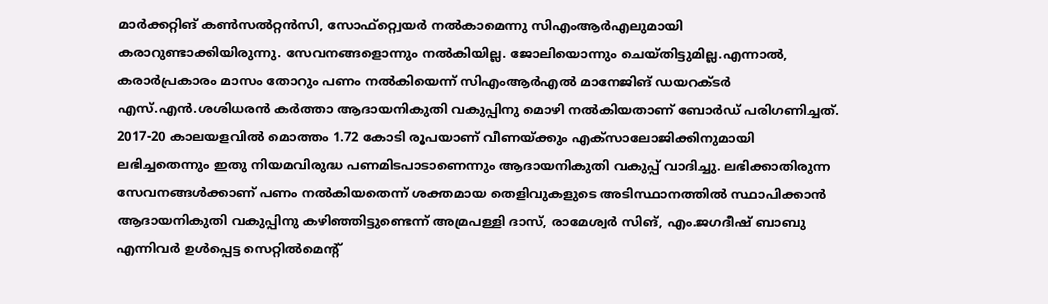മാര്‍ക്കറ്റിങ് കണ്‍സല്‍റ്റന്‍സി, സോഫ്റ്റ്വെയര്‍ നല്‍കാമെന്നു സിഎംആര്‍എലുമായി കരാറുണ്ടാക്കിയിരുന്നു. സേവനങ്ങളൊന്നും നല്‍കിയില്ല. ജോലിയൊന്നും ചെയ്തിട്ടുമില്ല.എന്നാല്‍, കരാര്‍പ്രകാരം മാസം തോറും പണം നല്‍കിയെന്ന് സിഎംആര്‍എല്‍ മാനേജിങ് ഡയറക്ടര്‍ എസ്.എന്‍.ശശിധരന്‍ കര്‍ത്താ ആദായനികുതി വകുപ്പിനു മൊഴി നല്‍കിയതാണ് ബോര്‍ഡ് പരിഗണിച്ചത്. 2017-20 കാലയളവില്‍ മൊത്തം 1.72 കോടി രൂപയാണ് വീണയ്ക്കും എക്‌സാലോജിക്കിനുമായി ലഭിച്ചതെന്നും ഇതു നിയമവിരുദ്ധ പണമിടപാടാണെന്നും ആദായനികുതി വകുപ്പ് വാദിച്ചു. ലഭിക്കാതിരുന്ന സേവനങ്ങള്‍ക്കാണ് പണം നല്‍കിയതെന്ന് ശക്തമായ തെളിവുകളുടെ അടിസ്ഥാനത്തില്‍ സ്ഥാപിക്കാന്‍ ആദായനികുതി വകുപ്പിനു കഴിഞ്ഞിട്ടുണ്ടെന്ന് അമ്രപള്ളി ദാസ്, രാമേശ്വര്‍ സിങ്, എം.ജഗദീഷ് ബാബു എന്നിവര്‍ ഉള്‍പ്പെട്ട സെറ്റില്‍മെന്റ്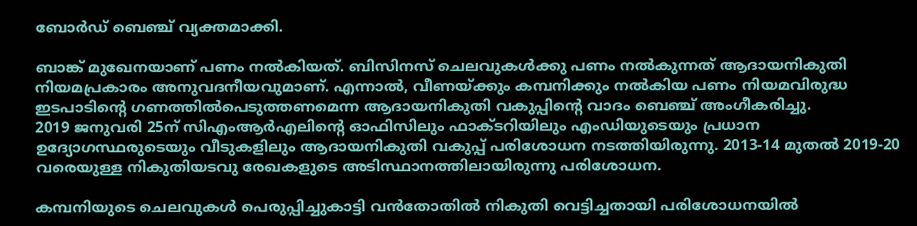ബോര്‍ഡ് ബെഞ്ച് വ്യക്തമാക്കി.

ബാങ്ക് മുഖേനയാണ് പണം നല്‍കിയത്. ബിസിനസ് ചെലവുകള്‍ക്കു പണം നല്‍കുന്നത് ആദായനികുതി നിയമപ്രകാരം അനുവദനീയവുമാണ്. എന്നാല്‍, വീണയ്ക്കും കമ്പനിക്കും നല്‍കിയ പണം നിയമവിരുദ്ധ ഇടപാടിന്റെ ഗണത്തില്‍പെടുത്തണമെന്ന ആദായനികുതി വകുപ്പിന്റെ വാദം ബെഞ്ച് അംഗീകരിച്ചു.
2019 ജനുവരി 25ന് സിഎംആര്‍എലിന്റെ ഓഫിസിലും ഫാക്ടറിയിലും എംഡിയുടെയും പ്രധാന ഉദ്യോഗസ്ഥരുടെയും വീടുകളിലും ആദായനികുതി വകുപ്പ് പരിശോധന നടത്തിയിരുന്നു. 2013-14 മുതല്‍ 2019-20 വരെയുള്ള നികുതിയടവു രേഖകളുടെ അടിസ്ഥാനത്തിലായിരുന്നു പരിശോധന.

കമ്പനിയുടെ ചെലവുകള്‍ പെരുപ്പിച്ചുകാട്ടി വന്‍തോതില്‍ നികുതി വെട്ടിച്ചതായി പരിശോധനയില്‍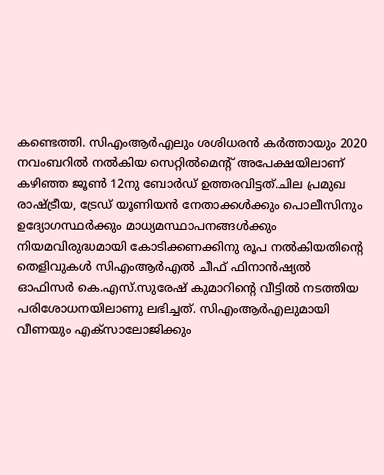കണ്ടെത്തി. സിഎംആര്‍എലും ശശിധരന്‍ കര്‍ത്തായും 2020 നവംബറില്‍ നല്‍കിയ സെറ്റില്‍മെന്റ് അപേക്ഷയിലാണ് കഴിഞ്ഞ ജൂണ്‍ 12നു ബോര്‍ഡ് ഉത്തരവിട്ടത്.ചില പ്രമുഖ രാഷ്ട്രീയ, ട്രേഡ് യൂണിയന്‍ നേതാക്കള്‍ക്കും പൊലീസിനും ഉദ്യോഗസ്ഥര്‍ക്കും മാധ്യമസ്ഥാപനങ്ങള്‍ക്കും നിയമവിരുദ്ധമായി കോടിക്കണക്കിനു രൂപ നല്‍കിയതിന്റെ തെളിവുകള്‍ സിഎംആര്‍എല്‍ ചീഫ് ഫിനാന്‍ഷ്യല്‍ ഓഫിസര്‍ കെ.എസ്.സുരേഷ് കുമാറിന്റെ വീട്ടില്‍ നടത്തിയ പരിശോധനയിലാണു ലഭിച്ചത്. സിഎംആര്‍എലുമായി വീണയും എക്‌സാലോജിക്കും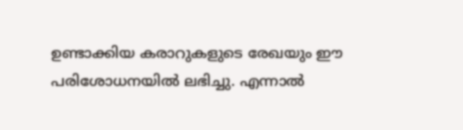ഉണ്ടാക്കിയ കരാറുകളുടെ രേഖയും ഈ പരിശോധനയില്‍ ലഭിച്ചു. എന്നാല്‍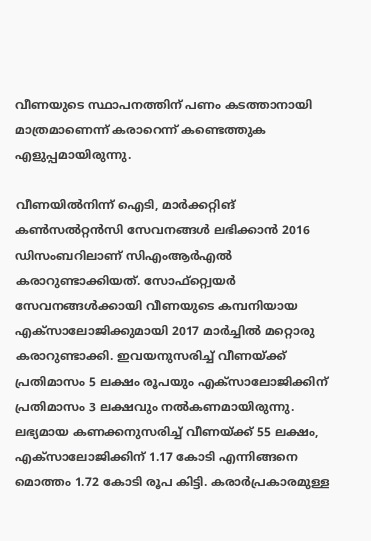വീണയുടെ സ്ഥാപനത്തിന് പണം കടത്താനായി മാത്രമാണെന്ന് കരാറെന്ന് കണ്ടെത്തുക എളുപ്പമായിരുന്നു.

വീണയില്‍നിന്ന് ഐടി, മാര്‍ക്കറ്റിങ് കണ്‍സല്‍റ്റന്‍സി സേവനങ്ങള്‍ ലഭിക്കാന്‍ 2016 ഡിസംബറിലാണ് സിഎംആര്‍എല്‍ കരാറുണ്ടാക്കിയത്. സോഫ്റ്റ്വെയര്‍ സേവനങ്ങള്‍ക്കായി വീണയുടെ കമ്പനിയായ എക്‌സാലോജിക്കുമായി 2017 മാര്‍ച്ചില്‍ മറ്റൊരു കരാറുണ്ടാക്കി. ഇവയനുസരിച്ച് വീണയ്ക്ക് പ്രതിമാസം 5 ലക്ഷം രൂപയും എക്‌സാലോജിക്കിന് പ്രതിമാസം 3 ലക്ഷവും നല്‍കണമായിരുന്നു. ലഭ്യമായ കണക്കനുസരിച്ച് വീണയ്ക്ക് 55 ലക്ഷം, എക്‌സാലോജിക്കിന് 1.17 കോടി എന്നിങ്ങനെ മൊത്തം 1.72 കോടി രൂപ കിട്ടി. കരാര്‍പ്രകാരമുള്ള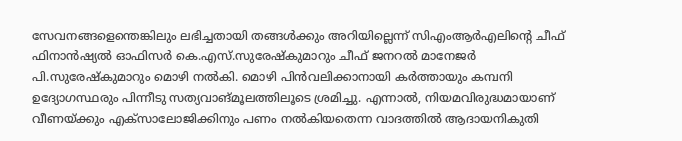സേവനങ്ങളെന്തെങ്കിലും ലഭിച്ചതായി തങ്ങള്‍ക്കും അറിയില്ലെന്ന് സിഎംആര്‍എലിന്റെ ചീഫ് ഫിനാന്‍ഷ്യല്‍ ഓഫിസര്‍ കെ.എസ്.സുരേഷ്‌കുമാറും ചീഫ് ജനറല്‍ മാനേജര്‍ പി.സുരേഷ്‌കുമാറും മൊഴി നല്‍കി. മൊഴി പിന്‍വലിക്കാനായി കര്‍ത്തായും കമ്പനി ഉദ്യോഗസ്ഥരും പിന്നീടു സത്യവാങ്മൂലത്തിലൂടെ ശ്രമിച്ചു. എന്നാല്‍, നിയമവിരുദ്ധമായാണ് വീണയ്ക്കും എക്‌സാലോജിക്കിനും പണം നല്‍കിയതെന്ന വാദത്തില്‍ ആദായനികുതി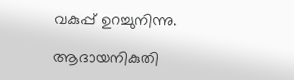വകുപ്പ് ഉറച്ചുനിന്നു.

ആദായനികുതി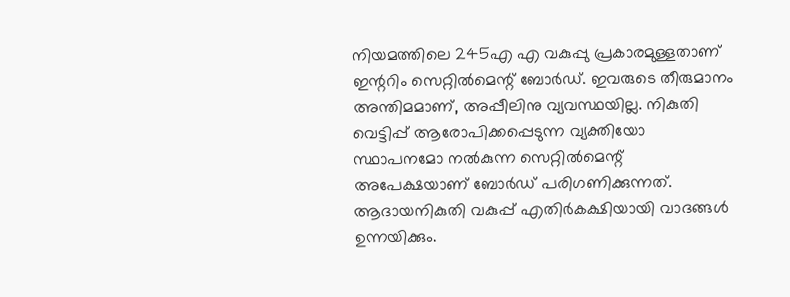നിയമത്തിലെ 245എ എ വകുപ്പു പ്രകാരമുള്ളതാണ് ഇന്ററിം സെറ്റില്‍മെന്റ് ബോര്‍ഡ്. ഇവരുടെ തീരുമാനം അന്തിമമാണ്, അപ്പീലിനു വ്യവസ്ഥയില്ല. നികുതി വെട്ടിപ്പ് ആരോപിക്കപ്പെടുന്ന വ്യക്തിയോ സ്ഥാപനമോ നല്‍കുന്ന സെറ്റില്‍മെന്റ് അപേക്ഷയാണ് ബോര്‍ഡ് പരിഗണിക്കുന്നത്. ആദായനികുതി വകുപ്പ് എതിര്‍കക്ഷിയായി വാദങ്ങള്‍ ഉന്നയിക്കും.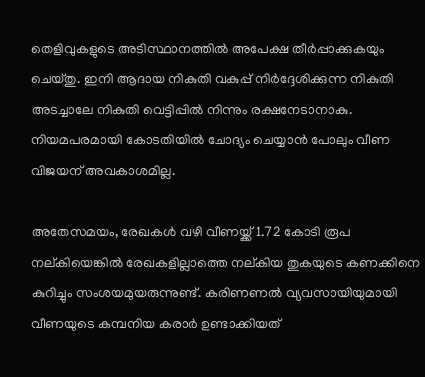തെളിവുകളുടെ അടിസ്ഥാനത്തില്‍ അപേക്ഷ തീര്‍പ്പാക്കുകയും ചെയ്തു. ഇനി ആദായ നികുതി വകുപ്പ് നിര്‍ദ്ദേശിക്കുന്ന നികുതി അടച്ചാലേ നികുതി വെട്ടിപ്പില്‍ നിന്നും രക്ഷനേടാനാകു. നിയമപരമായി കോടതിയില്‍ ചോദ്യം ചെയ്യാന്‍ പോലും വീണ വിജയന് അവകാശമില്ല.

അതേസമയം, രേഖകള്‍ വഴി വീണയ്ക്ക് 1.72 കോടി രൂപ നല്കിയെങ്കില്‍ രേഖകളില്ലാത്തെ നല്കിയ തുകയുടെ കണക്കിനെ കുറിച്ചും സംശയമുയരുന്നുണ്ട്. കരിണണല്‍ വ്യവസായിയുമായി വീണയുടെ കമ്പനിയ കരാര്‍ ഉണ്ടാക്കിയത്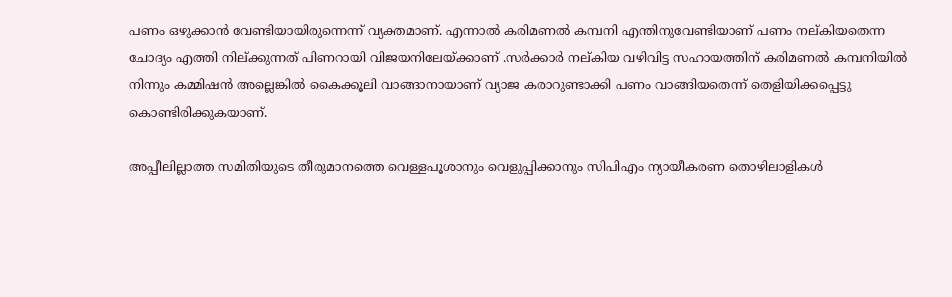പണം ഒഴുക്കാന്‍ വേണ്ടിയായിരുന്നെന്ന് വ്യക്തമാണ്. എന്നാല്‍ കരിമണല്‍ കമ്പനി എന്തിനുവേണ്ടിയാണ് പണം നല്കിയതെന്ന ചോദ്യം എത്തി നില്ക്കുന്നത് പിണറായി വിജയനിലേയ്ക്കാണ് .സര്‍ക്കാര്‍ നല്കിയ വഴിവിട്ട സഹായത്തിന് കരിമണല്‍ കമ്പനിയില്‍ നിന്നും കമ്മിഷന്‍ അല്ലെങ്കില്‍ കൈക്കൂലി വാങ്ങാനായാണ് വ്യാജ കരാറുണ്ടാക്കി പണം വാങ്ങിയതെന്ന് തെളിയിക്കപ്പെട്ടു കൊണ്ടിരിക്കുകയാണ്.

അപ്പീലില്ലാത്ത സമിതിയുടെ തീരുമാനത്തെ വെള്ളപൂശാനും വെളുപ്പിക്കാനും സിപിഎം ന്യായീകരണ തൊഴിലാളികള്‍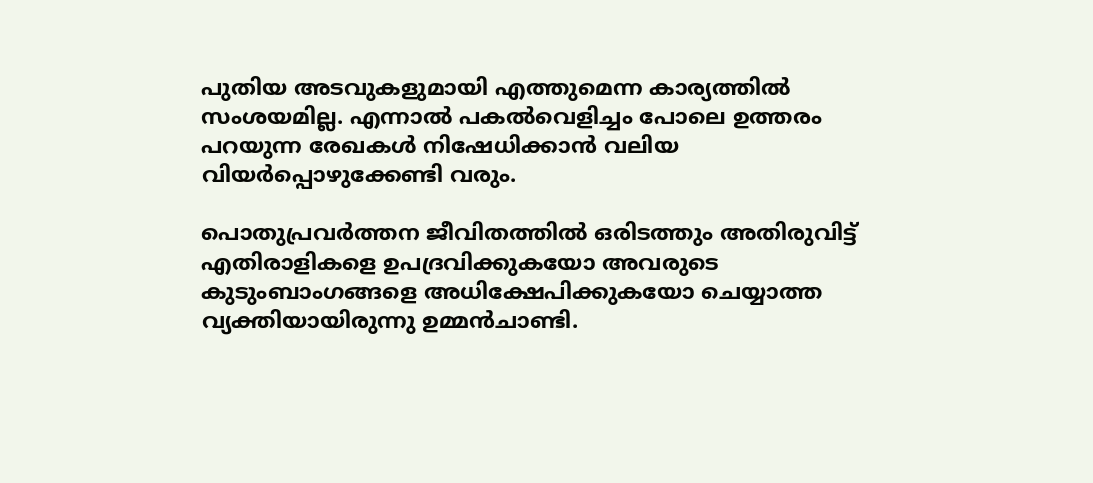പുതിയ അടവുകളുമായി എത്തുമെന്ന കാര്യത്തില്‍ സംശയമില്ല. എന്നാല്‍ പകല്‍വെളിച്ചം പോലെ ഉത്തരം പറയുന്ന രേഖകള്‍ നിഷേധിക്കാന്‍ വലിയ വിയര്‍പ്പൊഴുക്കേണ്ടി വരും.

പൊതുപ്രവര്‍ത്തന ജീവിതത്തില്‍ ഒരിടത്തും അതിരുവിട്ട് എതിരാളികളെ ഉപദ്രവിക്കുകയോ അവരുടെ കുടുംബാംഗങ്ങളെ അധിക്ഷേപിക്കുകയോ ചെയ്യാത്ത വ്യക്തിയായിരുന്നു ഉമ്മന്‍ചാണ്ടി.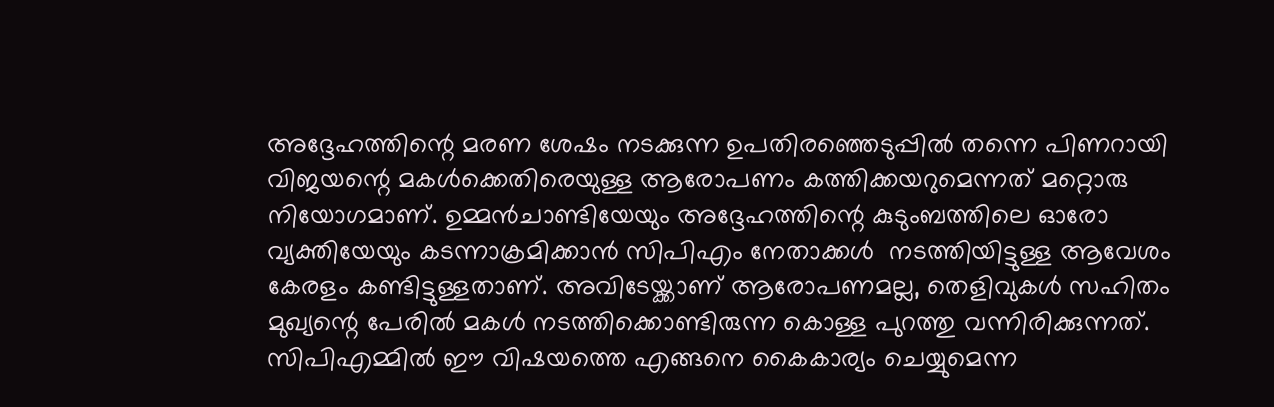അദ്ദേഹത്തിന്റെ മരണ ശേഷം നടക്കുന്ന ഉപതിരഞ്ഞെടുപ്പില്‍ തന്നെ പിണറായി വിജയന്റെ മകള്‍ക്കെതിരെയുള്ള ആരോപണം കത്തിക്കയറുമെന്നത് മറ്റൊരു നിയോഗമാണ്. ഉമ്മന്‍ചാണ്ടിയേയും അദ്ദേഹത്തിന്റെ കുടുംബത്തിലെ ഓരോ വ്യക്തിയേയും കടന്നാക്രമിക്കാന്‍ സിപിഎം നേതാക്കള്‍  നടത്തിയിട്ടുള്ള ആവേശം കേരളം കണ്ടിട്ടുള്ളതാണ്. അവിടേയ്ക്കാണ് ആരോപണമല്ല, തെളിവുകള്‍ സഹിതം മുഖ്യന്റെ പേരില്‍ മകള്‍ നടത്തിക്കൊണ്ടിരുന്ന കൊള്ള പുറത്തു വന്നിരിക്കുന്നത്. സിപിഎമ്മില്‍ ഈ വിഷയത്തെ എങ്ങനെ കൈകാര്യം ചെയ്യുമെന്ന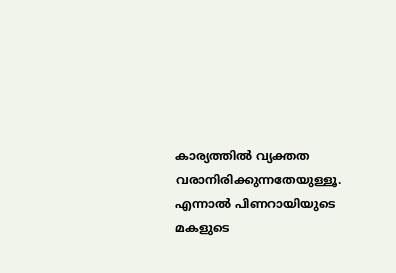കാര്യത്തില്‍ വ്യക്തത വരാനിരിക്കുന്നതേയുള്ളൂ. എന്നാല്‍ പിണറായിയുടെ മകളുടെ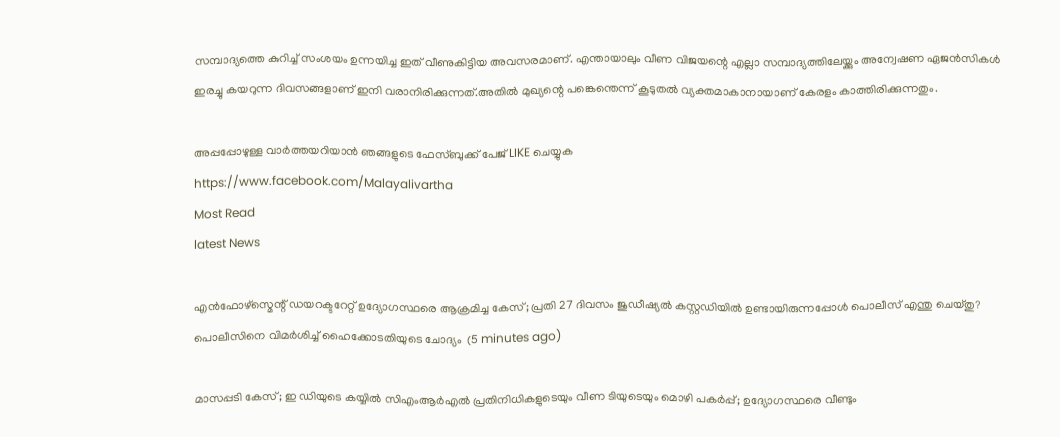സമ്പാദ്യത്തെ കുറിച്ച് സംശയം ഉന്നയിച്ച ഇത് വീണുകിട്ടിയ അവസരമാണ്. എന്തായാലും വീണ വിജയന്റെ എല്ലാ സമ്പാദ്യത്തിലേയ്ക്കും അന്വേഷണ ഏജന്‍സികള്‍ ഇരച്ചു കയറുന്ന ദിവസങ്ങളാണ് ഇനി വരാനിരിക്കുന്നത്.അതില്‍ മുഖ്യന്റെ പങ്കെന്തെന്ന് കൂടുതല്‍ വ്യക്തമാകാനായാണ് കേരളം കാത്തിരിക്കുന്നതും.

അപ്പപ്പോഴുള്ള വാര്‍ത്തയറിയാന്‍ ഞങ്ങളുടെ ഫേസ്‌ബുക്ക്‌ പേജ് LIKE ചെയ്യുക
https://www.facebook.com/Malayalivartha
Most Read
latest News

എൻഫോഴ്സ്മെന്റ് ഡയറക്ടറേറ്റ് ഉദ്യോഗസ്ഥരെ ആക്രമിച്ച കേസ്; പ്രതി 27 ദിവസം ജുഡീഷ്യൽ കസ്റ്റഡിയിൽ ഉണ്ടായിരുന്നപ്പോൾ പൊലീസ് എന്തു ചെയ്തു? പൊലീസിനെ വിമർശിച്ച് ഹൈക്കോടതിയുടെ ചോദ്യം  (5 minutes ago)

മാസപ്പടി കേസ്; ഇ ഡിയുടെ കയ്യിൽ സിഎംആർഎൽ പ്രതിനിധികളുടെയും വീണ ടിയുടെയും മൊഴി പകർപ്പ്; ഉദ്യോഗസ്ഥരെ വീണ്ടും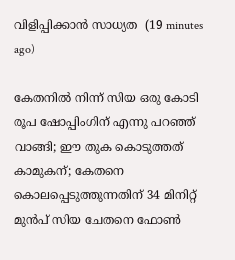വിളിപ്പിക്കാൻ സാധ്യത  (19 minutes ago)

കേതനിൽ നിന്ന് സിയ ഒരു കോടി രൂപ ഷോപ്പിംഗിന് എന്നു പറഞ്ഞ് വാങ്ങി; ഈ തുക കൊടുത്തത് കാമുകന്; കേതനെ കൊലപ്പെടുത്തുന്നതിന് 34 മിനിറ്റ് മുൻപ് സിയ ചേതനെ ഫോൺ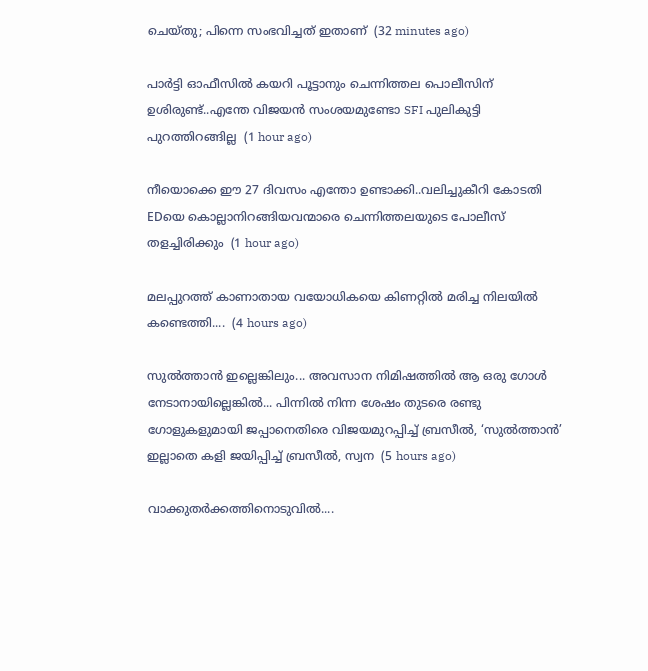ചെയ്തു; പിന്നെ സംഭവിച്ചത് ഇതാണ്  (32 minutes ago)

പാർട്ടി ഓഫീസിൽ കയറി പൂട്ടാനും ചെന്നിത്തല പൊലീസിന് ഉശിരുണ്ട്..എന്തേ വിജയൻ സംശയമുണ്ടോ SFI പുലികുട്ടി പുറത്തിറങ്ങില്ല  (1 hour ago)

നീയൊക്കെ ഈ 27 ദിവസം എന്തോ ഉണ്ടാക്കി..വലിച്ചുകീറി കോടതി EDയെ കൊല്ലാനിറങ്ങിയവന്മാരെ ചെന്നിത്തലയുടെ പോലീസ് തളച്ചിരിക്കും  (1 hour ago)

മലപ്പുറത്ത് കാണാതായ വയോധികയെ കിണറ്റിൽ മരിച്ച നിലയിൽ കണ്ടെത്തി....  (4 hours ago)

സുൽത്താൻ ഇല്ലെങ്കിലും... അവസാന നിമിഷത്തിൽ ആ ഒരു ഗോൾ നേടാനായില്ലെങ്കിൽ... പിന്നിൽ നിന്ന ശേഷം തുടരെ രണ്ടു ഗോളുകളുമായി ജപ്പാനെതിരെ വിജയമുറപ്പിച്ച് ബ്രസീൽ, ‘സുൽത്താൻ’ ഇല്ലാതെ കളി ജയിപ്പിച്ച് ബ്രസീൽ, സ്വന  (5 hours ago)

വാക്കുതർക്കത്തിനൊടുവിൽ....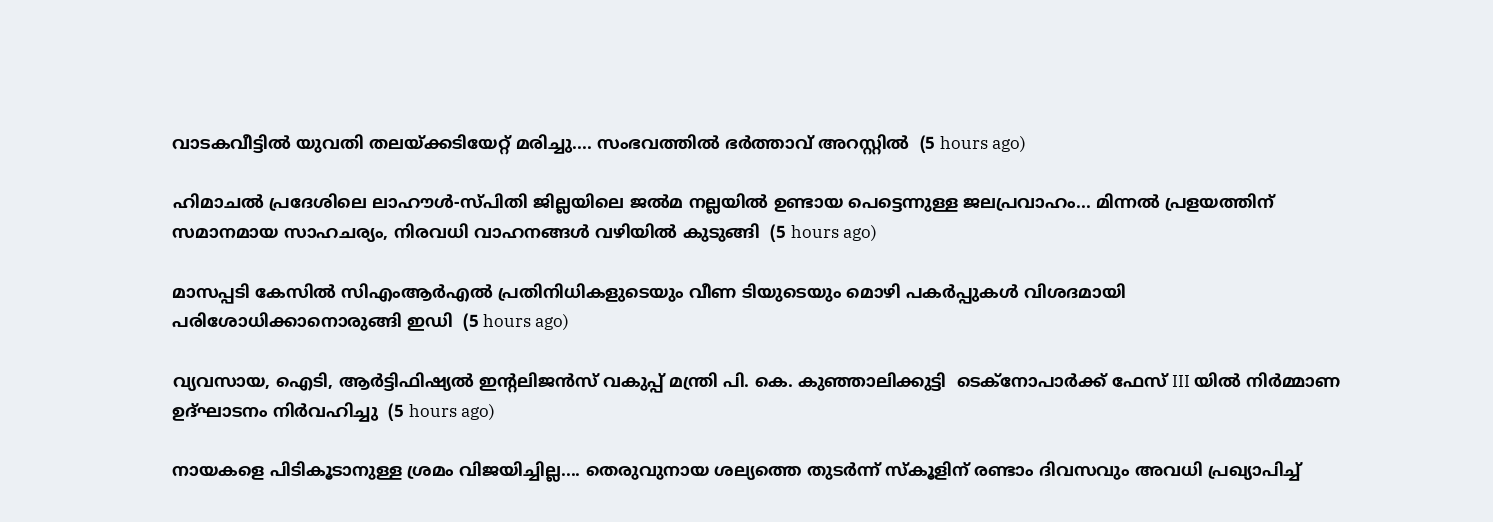വാടകവീട്ടിൽ യുവതി തലയ്ക്കടിയേറ്റ് മരിച്ചു.... സംഭവത്തിൽ ഭർത്താവ് അറസ്റ്റിൽ  (5 hours ago)

ഹിമാചൽ പ്രദേശിലെ ലാഹൗൾ-സ്പിതി ജില്ലയിലെ ജൽമ നല്ലയിൽ ഉണ്ടായ പെട്ടെന്നുള്ള ജലപ്രവാഹം... മിന്നൽ പ്രളയത്തിന് സമാനമായ സാഹചര്യം, നിരവധി വാഹനങ്ങൾ വഴിയിൽ കുടുങ്ങി  (5 hours ago)

മാസപ്പടി കേസിൽ സിഎംആർഎൽ പ്രതിനിധികളുടെയും വീണ ടിയുടെയും മൊഴി പകർപ്പുകൾ വിശദമായി പരിശോധിക്കാനൊരുങ്ങി ഇഡി  (5 hours ago)

വ്യവസായ, ഐടി, ആർട്ടിഫിഷ്യൽ ഇന്റലിജൻസ് വകുപ്പ് മന്ത്രി പി. കെ. കുഞ്ഞാലിക്കുട്ടി  ടെക്‌നോപാർക്ക് ഫേസ് III യിൽ നിർമ്മാണ ഉദ്ഘാടനം നിർവഹിച്ചു  (5 hours ago)

നായകളെ പിടികൂടാനുള്ള ശ്രമം വിജയിച്ചില്ല.... തെരുവുനായ ശല്യത്തെ തുടർന്ന് സ്‌കൂളിന് രണ്ടാം ദിവസവും അവധി പ്രഖ്യാപിച്ച്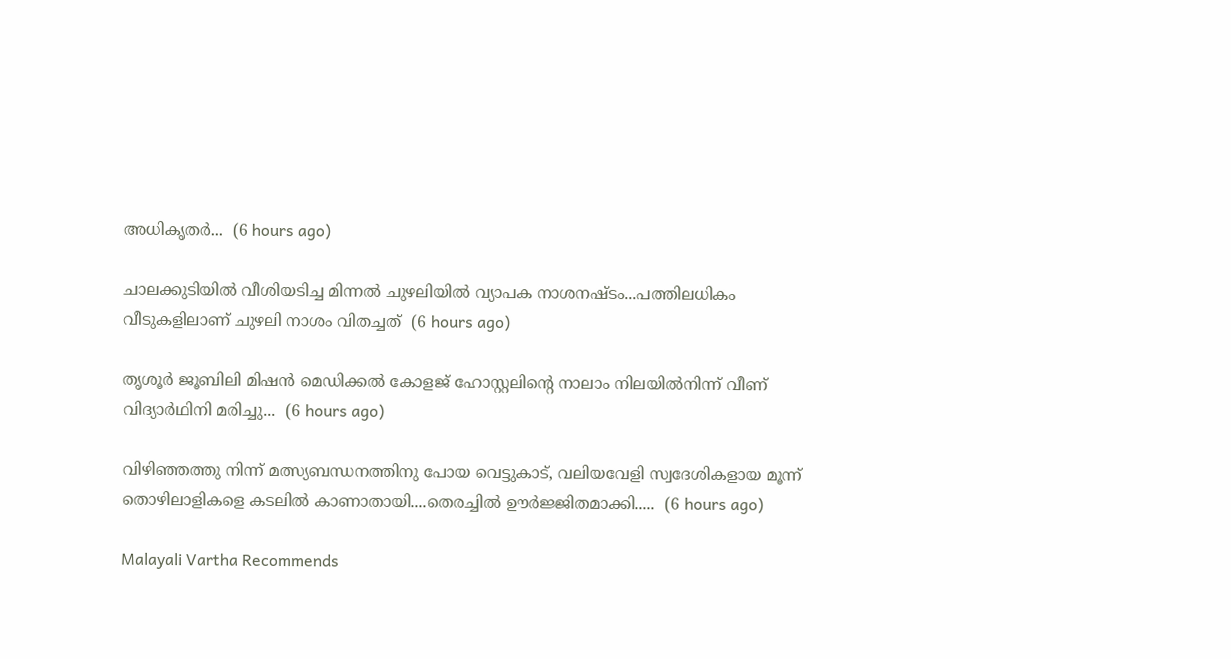അധികൃതർ...  (6 hours ago)

ചാലക്കുടിയിൽ വീശിയടിച്ച മിന്നൽ ചുഴലിയിൽ വ്യാപക നാശനഷ്ടം...പത്തിലധികം വീടുകളിലാണ് ചുഴലി നാശം വിതച്ചത്  (6 hours ago)

തൃശൂർ ജൂബിലി മിഷൻ മെഡിക്കൽ കോളജ് ഹോസ്റ്റലിന്റെ നാലാം നിലയിൽനിന്ന് വീണ് വിദ്യാർഥിനി മരിച്ചു...  (6 hours ago)

വിഴിഞ്ഞത്തു നിന്ന് മത്സ്യബന്ധനത്തിനു പോയ വെട്ടുകാട്, വലിയവേളി സ്വദേശികളായ മൂന്ന് തൊഴിലാളികളെ കടലിൽ കാണാതായി....തെരച്ചിൽ ഊർജ്ജിതമാക്കി.....  (6 hours ago)

Malayali Vartha Recommends